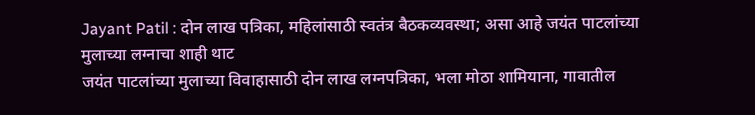Jayant Patil : दोन लाख पत्रिका, महिलांसाठी स्वतंत्र बैठकव्यवस्था; असा आहे जयंत पाटलांच्या मुलाच्या लग्नाचा शाही थाट
जयंत पाटलांच्या मुलाच्या विवाहासाठी दोन लाख लग्नपत्रिका, भला मोठा शामियाना, गावातील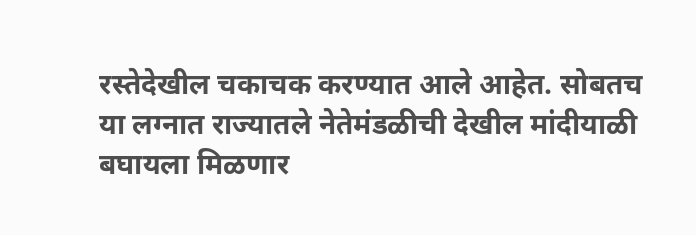रस्तेदेखील चकाचक करण्यात आले आहेत. सोबतच या लग्नात राज्यातले नेतेमंडळीची देखील मांदीयाळी बघायला मिळणार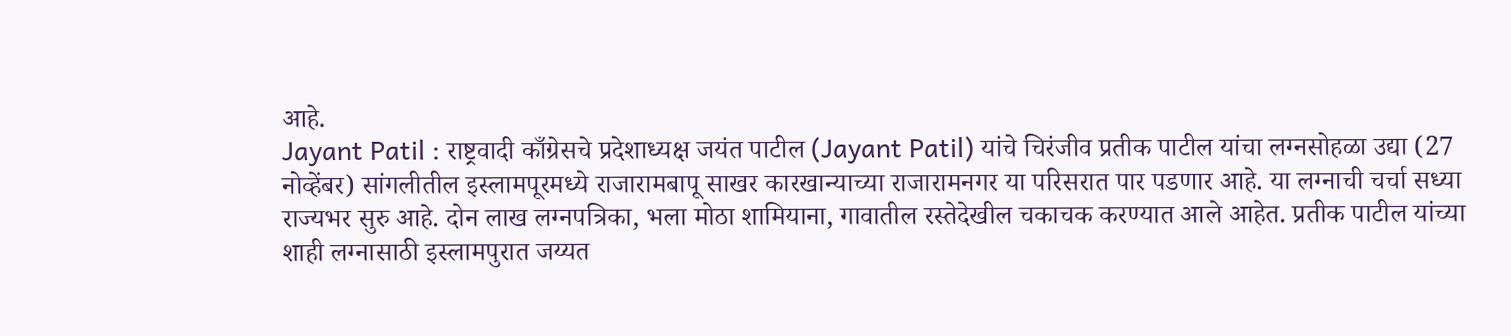आहे.
Jayant Patil : राष्ट्रवादी काँग्रेसचे प्रदेशाध्यक्ष जयंत पाटील (Jayant Patil) यांचे चिरंजीव प्रतीक पाटील यांचा लग्नसोहळा उद्या (27 नोव्हेंबर) सांगलीतील इस्लामपूरमध्ये राजारामबापू साखर कारखान्याच्या राजारामनगर या परिसरात पार पडणार आहे. या लग्नाची चर्चा सध्या राज्यभर सुरु आहे. दोन लाख लग्नपत्रिका, भला मोठा शामियाना, गावातील रस्तेदेखील चकाचक करण्यात आले आहेत. प्रतीक पाटील यांच्या शाही लग्नासाठी इस्लामपुरात जय्यत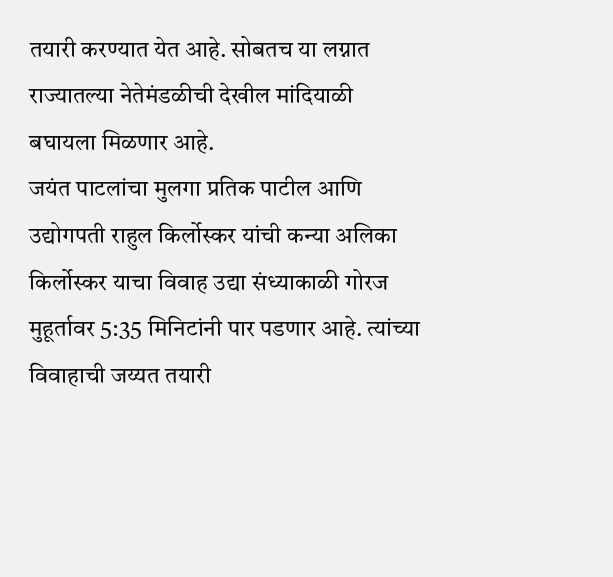तयारी करण्यात येत आहे. सोबतच या लग्नात राज्यातल्या नेतेमंडळीची देखील मांदियाळी बघायला मिळणार आहे.
जयंत पाटलांचा मुलगा प्रतिक पाटील आणि उद्योगपती राहुल किर्लोस्कर यांची कन्या अलिका किर्लोस्कर याचा विवाह उद्या संध्याकाळी गोरज मुहूर्तावर 5:35 मिनिटांनी पार पडणार आहे. त्यांच्या विवाहाची जय्यत तयारी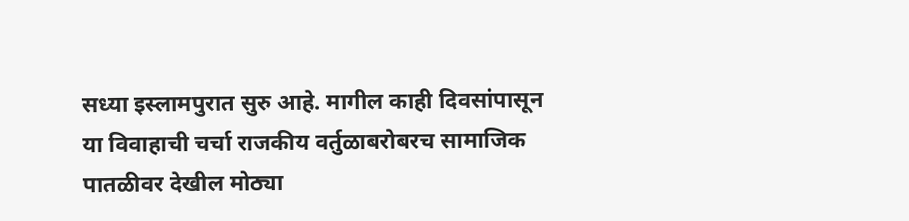सध्या इस्लामपुरात सुरु आहे. मागील काही दिवसांपासून या विवाहाची चर्चा राजकीय वर्तुळाबरोबरच सामाजिक पातळीवर देखील मोठ्या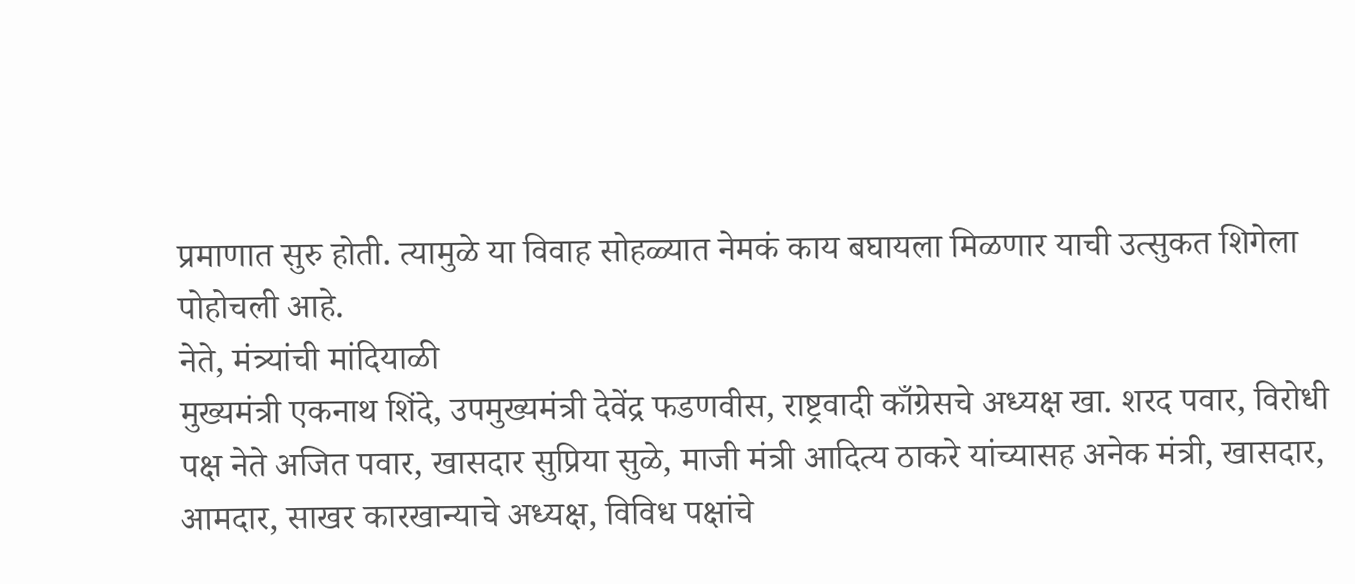प्रमाणात सुरु होती. त्यामुळे या विवाह सोहळ्यात नेमकं काय बघायला मिळणार याची उत्सुकत शिगेला पोहोचली आहे.
नेते, मंत्र्यांची मांदियाळी
मुख्यमंत्री एकनाथ शिंदे, उपमुख्यमंत्री देवेंद्र फडणवीस, राष्ट्रवादी काँग्रेसचे अध्यक्ष खा. शरद पवार, विरोधी पक्ष नेते अजित पवार, खासदार सुप्रिया सुळे, माजी मंत्री आदित्य ठाकरे यांच्यासह अनेक मंत्री, खासदार, आमदार, साखर कारखान्याचे अध्यक्ष, विविध पक्षांचे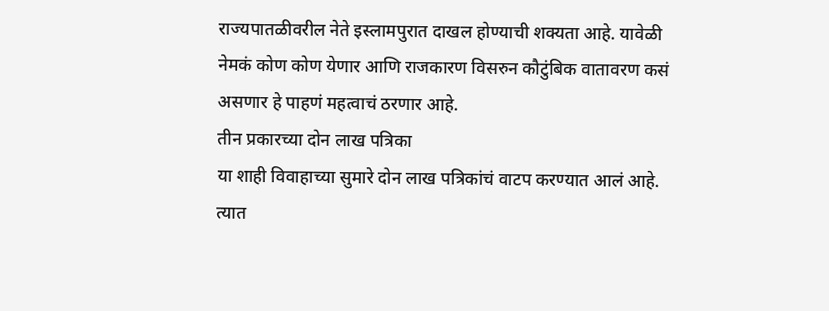राज्यपातळीवरील नेते इस्लामपुरात दाखल होण्याची शक्यता आहे. यावेळी नेमकं कोण कोण येणार आणि राजकारण विसरुन कौटुंबिक वातावरण कसं असणार हे पाहणं महत्वाचं ठरणार आहे.
तीन प्रकारच्या दोन लाख पत्रिका
या शाही विवाहाच्या सुमारे दोन लाख पत्रिकांचं वाटप करण्यात आलं आहे. त्यात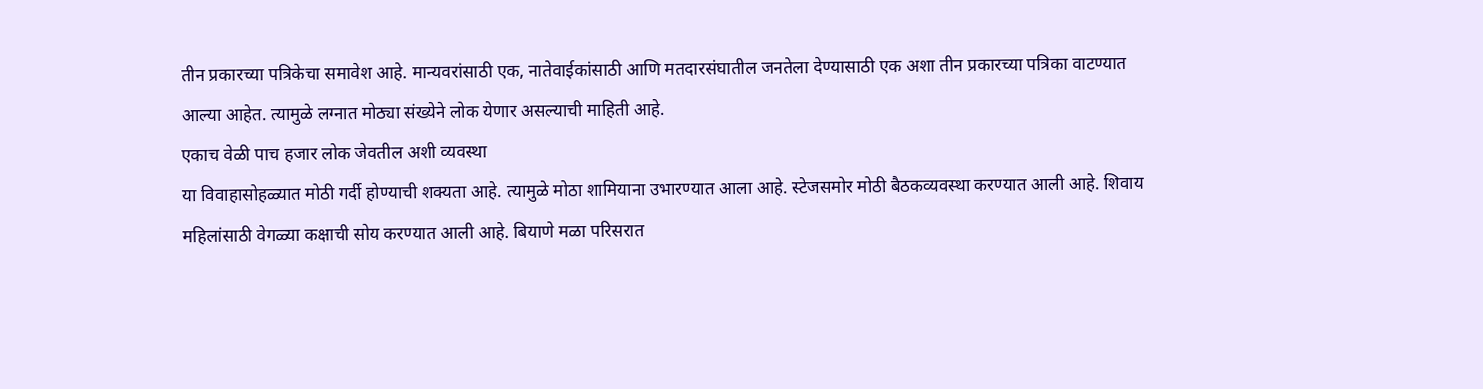तीन प्रकारच्या पत्रिकेचा समावेश आहे. मान्यवरांसाठी एक, नातेवाईकांसाठी आणि मतदारसंघातील जनतेला देण्यासाठी एक अशा तीन प्रकारच्या पत्रिका वाटण्यात आल्या आहेत. त्यामुळे लग्नात मोठ्या संख्येने लोक येणार असल्याची माहिती आहे.
एकाच वेळी पाच हजार लोक जेवतील अशी व्यवस्था
या विवाहासोहळ्यात मोठी गर्दी होण्याची शक्यता आहे. त्यामुळे मोठा शामियाना उभारण्यात आला आहे. स्टेजसमोर मोठी बैठकव्यवस्था करण्यात आली आहे. शिवाय महिलांसाठी वेगळ्या कक्षाची सोय करण्यात आली आहे. बियाणे मळा परिसरात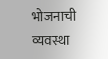भोजनाची व्यवस्था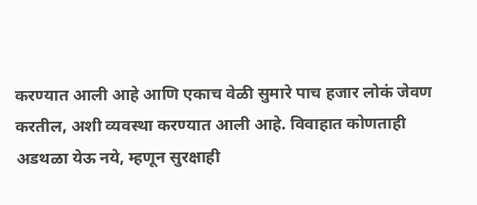करण्यात आली आहे आणि एकाच वेळी सुमारे पाच हजार लोकं जेवण करतील, अशी व्यवस्था करण्यात आली आहे. विवाहात कोणताही अडथळा येऊ नये, म्हणून सुरक्षाही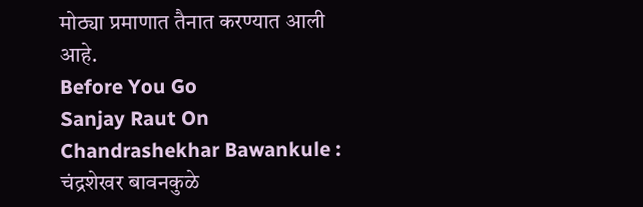मोठ्या प्रमाणात तैनात करण्यात आली आहे.
Before You Go
Sanjay Raut On Chandrashekhar Bawankule : चंद्रशेखर बावनकुळे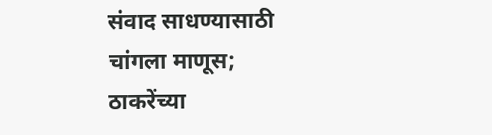संवाद साधण्यासाठी चांगला माणूस; ठाकरेंच्या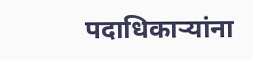पदाधिकाऱ्यांना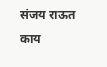संजय राऊत काय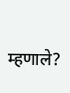म्हणाले?